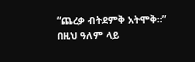“ጨረቃ ብትደምቅ አትሞቅ።”
በዚህ ዓለም ላይ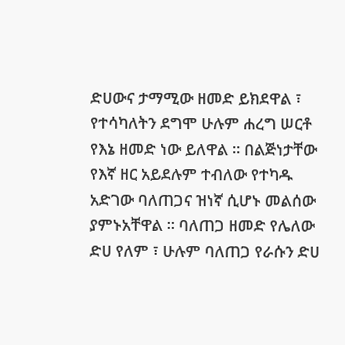ድሀውና ታማሚው ዘመድ ይክደዋል ፣ የተሳካለትን ደግሞ ሁሉም ሐረግ ሠርቶ የእኔ ዘመድ ነው ይለዋል ። በልጅነታቸው የእኛ ዘር አይደሉም ተብለው የተካዱ አድገው ባለጠጋና ዝነኛ ሲሆኑ መልሰው ያምኑአቸዋል ። ባለጠጋ ዘመድ የሌለው ድሀ የለም ፣ ሁሉም ባለጠጋ የራሱን ድሀ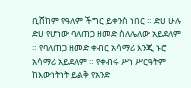ቢሸከም የዓለም ችግር ይቀንስ ነበር ። ድሀ ሁሉ ድሀ የሆነው ባለጠጋ ዘመድ ስለሌለው አይደለም ። የባለጠጋ ዘመድ ቀብር አሳማሪ እንጂ ኑሮ አሳማሪ አይደለም ። የቀብሩ ሥነ ሥርዓትም ከእውነትነት ይልቅ የአንድ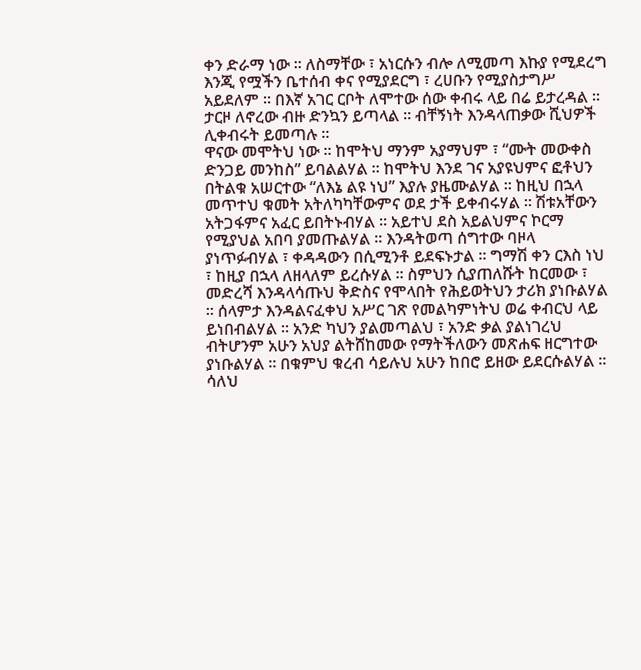ቀን ድራማ ነው ። ለስማቸው ፣ አነርሱን ብሎ ለሚመጣ እኩያ የሚደረግ እንጂ የሟችን ቤተሰብ ቀና የሚያደርግ ፣ ረሀቡን የሚያስታግሥ አይደለም ። በእኛ አገር ርቦት ለሞተው ሰው ቀብሩ ላይ በሬ ይታረዳል ። ታርዞ ለኖረው ብዙ ድንኳን ይጣላል ። ብቸኝነት እንዳላጠቃው ሺህዎች ሊቀብሩት ይመጣሉ ።
ዋናው መሞትህ ነው ። ከሞትህ ማንም አያማህም ፣ “ሙት መውቀስ ድንጋይ መንከስ” ይባልልሃል ። ከሞትህ እንደ ገና አያዩህምና ፎቶህን በትልቁ አሠርተው “ለእኔ ልዩ ነህ” እያሉ ያዜሙልሃል ። ከዚህ በኋላ መጥተህ ቁመት አትለካካቸውምና ወደ ታች ይቀብሩሃል ። ሽቱአቸውን አትጋፋምና አፈር ይበትኑብሃል ። አይተህ ደስ አይልህምና ኮርማ የሚያህል አበባ ያመጡልሃል ። እንዳትወጣ ሰግተው ባዞላ ያነጥፉብሃል ፣ ቀዳዳውን በሲሚንቶ ይደፍኑታል ። ግማሽ ቀን ርእስ ነህ ፣ ከዚያ በኋላ ለዘላለም ይረሱሃል ። ስምህን ሲያጠለሹት ከርመው ፣ መድረሻ እንዳላሳጡህ ቅድስና የሞላበት የሕይወትህን ታሪክ ያነቡልሃል ። ሰላምታ እንዳልናፈቀህ አሥር ገጽ የመልካምነትህ ወሬ ቀብርህ ላይ ይነበብልሃል ። አንድ ካህን ያልመጣልህ ፣ አንድ ቃል ያልነገረህ ብትሆንም አሁን አህያ ልትሸከመው የማትችለውን መጽሐፍ ዘርግተው ያነቡልሃል ። በቁምህ ቁረብ ሳይሉህ አሁን ከበሮ ይዘው ይደርሱልሃል ። ሳለህ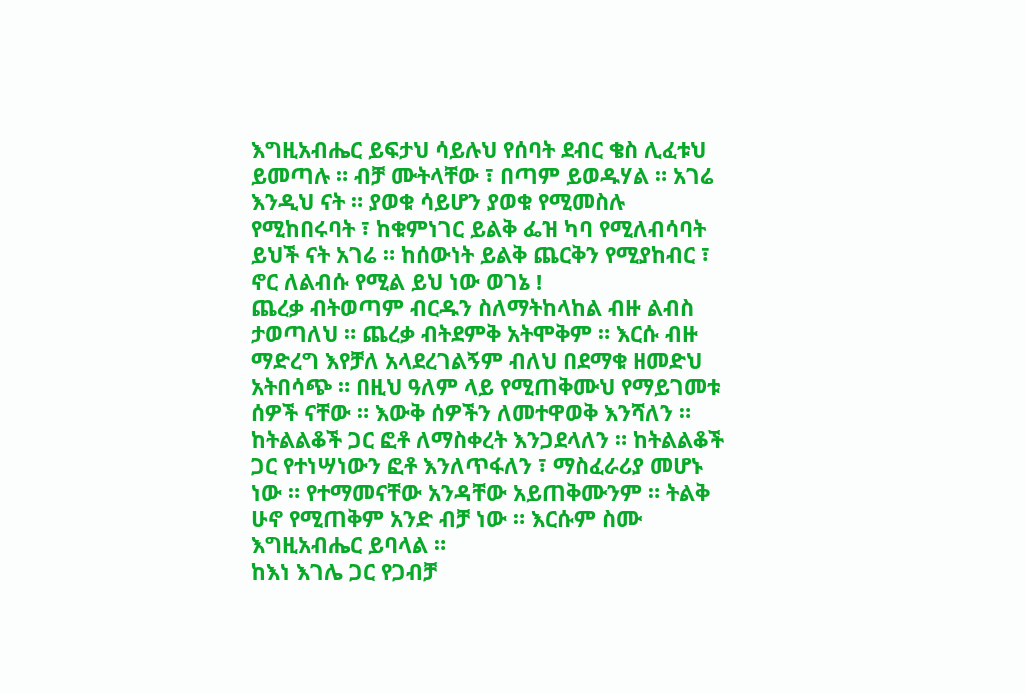እግዚአብሔር ይፍታህ ሳይሉህ የሰባት ደብር ቄስ ሊፈቱህ ይመጣሉ ። ብቻ ሙትላቸው ፣ በጣም ይወዱሃል ። አገሬ እንዲህ ናት ። ያወቁ ሳይሆን ያወቁ የሚመስሉ የሚከበሩባት ፣ ከቁምነገር ይልቅ ፌዝ ካባ የሚለብሳባት ይህች ናት አገሬ ። ከሰውነት ይልቅ ጨርቅን የሚያከብር ፣ ኖር ለልብሱ የሚል ይህ ነው ወገኔ !
ጨረቃ ብትወጣም ብርዱን ስለማትከላከል ብዙ ልብስ ታወጣለህ ። ጨረቃ ብትደምቅ አትሞቅም ። እርሱ ብዙ ማድረግ እየቻለ አላደረገልኝም ብለህ በደማቁ ዘመድህ አትበሳጭ ። በዚህ ዓለም ላይ የሚጠቅሙህ የማይገመቱ ሰዎች ናቸው ። እውቅ ሰዎችን ለመተዋወቅ እንሻለን ። ከትልልቆች ጋር ፎቶ ለማስቀረት እንጋደላለን ። ከትልልቆች ጋር የተነሣነውን ፎቶ እንለጥፋለን ፣ ማስፈራሪያ መሆኑ ነው ። የተማመናቸው አንዳቸው አይጠቅሙንም ። ትልቅ ሁኖ የሚጠቅም አንድ ብቻ ነው ። እርሱም ስሙ እግዚአብሔር ይባላል ።
ከእነ እገሌ ጋር የጋብቻ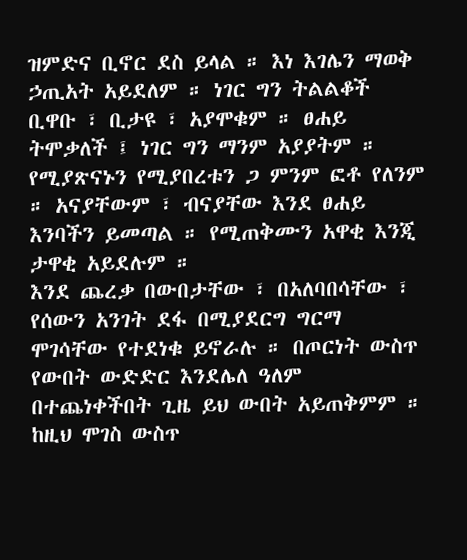ዝምድና ቢኖር ደስ ይላል ። እነ እገሌን ማወቅ ኃጢአት አይደለም ። ነገር ግን ትልልቆች ቢዋቡ ፣ ቢታዩ ፣ አያሞቁም ። ፀሐይ ትሞቃለች ፤ ነገር ግን ማንም አያያትም ። የሚያጽናኑን የሚያበረቱን ጋ ምንም ፎቶ የለንም ። አናያቸውም ፣ ብናያቸው እንደ ፀሐይ እንባችን ይመጣል ። የሚጠቅሙን አዋቂ እንጂ ታዋቂ አይደሉም ።
እንደ ጨረቃ በውበታቸው ፣ በአለባበሳቸው ፣ የሰውን አንገት ደፋ በሚያደርግ ግርማ ሞገሳቸው የተደነቁ ይኖራሉ ። በጦርነት ውስጥ የውበት ውድድር እንደሌለ ዓለም በተጨነቀችበት ጊዜ ይህ ውበት አይጠቅምም ። ከዚህ ሞገስ ውስጥ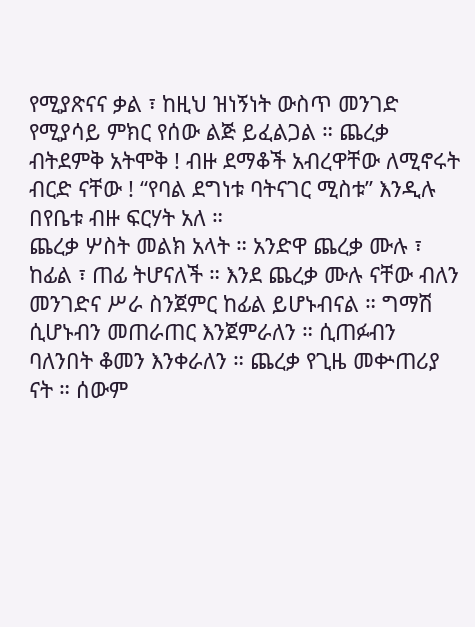የሚያጽናና ቃል ፣ ከዚህ ዝነኝነት ውስጥ መንገድ የሚያሳይ ምክር የሰው ልጅ ይፈልጋል ። ጨረቃ ብትደምቅ አትሞቅ ! ብዙ ደማቆች አብረዋቸው ለሚኖሩት ብርድ ናቸው ! “የባል ደግነቱ ባትናገር ሚስቱ” እንዲሉ በየቤቱ ብዙ ፍርሃት አለ ።
ጨረቃ ሦስት መልክ አላት ። አንድዋ ጨረቃ ሙሉ ፣ ከፊል ፣ ጠፊ ትሆናለች ። እንደ ጨረቃ ሙሉ ናቸው ብለን መንገድና ሥራ ስንጀምር ከፊል ይሆኑብናል ። ግማሽ ሲሆኑብን መጠራጠር እንጀምራለን ። ሲጠፉብን ባለንበት ቆመን እንቀራለን ። ጨረቃ የጊዜ መቍጠሪያ ናት ። ሰውም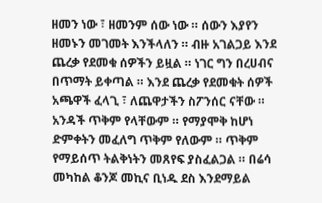ዘመን ነው ፣ ዘመንም ሰው ነው ። ሰውን እያየን ዘመኑን መገመት እንችላለን ። ብዙ አገልጋይ እንደ ጨረቃ የደመቁ ሰዎችን ይዟል ። ነገር ግን በረሀብና በጥማት ይቀጣል ። እንደ ጨረቃ የደመቁት ሰዎች አጫዋች ፈላጊ ፣ ለጨዋታችን ስፖንሰር ናቸው ። አንዳች ጥቅም የላቸውም ። የማያሞቅ ከሆነ ድምቀትን መፈለግ ጥቅም የለውም ። ጥቅም የማይሰጥ ትልቅነትን መጸየፍ ያስፈልጋል ። በሬሳ መካከል ቆንጆ መኪና ቢነዱ ደስ እንደማይል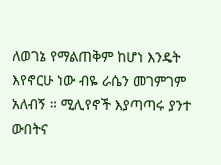ለወገኔ የማልጠቅም ከሆነ እንዴት እየኖርሁ ነው ብዬ ራሴን መገምገም አለብኝ ። ሚሊየኖች እያጣጣሩ ያንተ ውበትና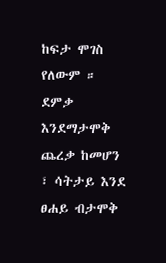ከፍታ ሞገስ የለውም ።
ደምቃ እንደማታሞቅ ጨረቃ ከመሆን ፣ ሳትታይ እንደ ፀሐይ ብታሞቅ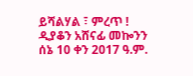ይሻልሃል ፣ ምረጥ !
ዲያቆን አሸናፊ መኰንን
ሰኔ 10 ቀን 2017 ዓ.ም.